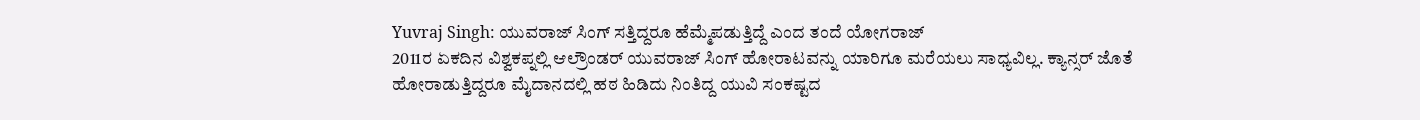Yuvraj Singh: ಯುವರಾಜ್ ಸಿಂಗ್ ಸತ್ತಿದ್ದರೂ ಹೆಮ್ಮೆಪಡುತ್ತಿದ್ದೆ ಎಂದ ತಂದೆ ಯೋಗರಾಜ್
2011ರ ಏಕದಿನ ವಿಶ್ವಕಪ್ನಲ್ಲಿ ಆಲ್ರೌಂಡರ್ ಯುವರಾಜ್ ಸಿಂಗ್ ಹೋರಾಟವನ್ನು ಯಾರಿಗೂ ಮರೆಯಲು ಸಾಧ್ಯವಿಲ್ಲ. ಕ್ಯಾನ್ಸರ್ ಜೊತೆ ಹೋರಾಡುತ್ತಿದ್ದರೂ ಮೈದಾನದಲ್ಲಿ ಹಠ ಹಿಡಿದು ನಿಂತಿದ್ದ ಯುವಿ ಸಂಕಷ್ಟದ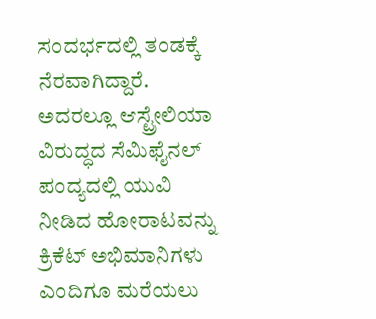ಸಂದರ್ಭದಲ್ಲಿ ತಂಡಕ್ಕೆ ನೆರವಾಗಿದ್ದಾರೆ. ಅದರಲ್ಲೂ ಆಸ್ಟ್ರೇಲಿಯಾ ವಿರುದ್ಧದ ಸೆಮಿಫೈನಲ್ ಪಂದ್ಯದಲ್ಲಿ ಯುವಿ ನೀಡಿದ ಹೋರಾಟವನ್ನು ಕ್ರಿಕೆಟ್ ಅಭಿಮಾನಿಗಳು ಎಂದಿಗೂ ಮರೆಯಲು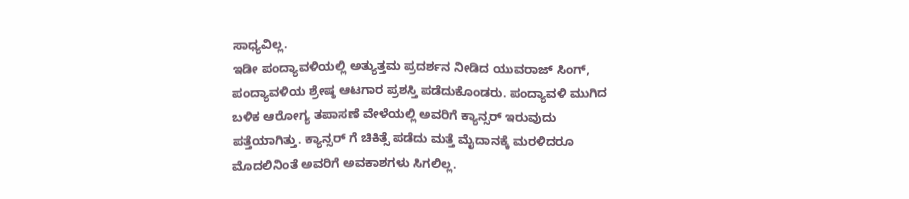ಸಾಧ್ಯವಿಲ್ಲ.
ಇಡೀ ಪಂದ್ಯಾವಳಿಯಲ್ಲಿ ಅತ್ಯುತ್ತಮ ಪ್ರದರ್ಶನ ನೀಡಿದ ಯುವರಾಜ್ ಸಿಂಗ್, ಪಂದ್ಯಾವಳಿಯ ಶ್ರೇಷ್ಠ ಆಟಗಾರ ಪ್ರಶಸ್ತಿ ಪಡೆದುಕೊಂಡರು. ಪಂದ್ಯಾವಳಿ ಮುಗಿದ ಬಳಿಕ ಆರೋಗ್ಯ ತಪಾಸಣೆ ವೇಳೆಯಲ್ಲಿ ಅವರಿಗೆ ಕ್ಯಾನ್ಸರ್ ಇರುವುದು ಪತ್ತೆಯಾಗಿತ್ತು. ಕ್ಯಾನ್ಸರ್ ಗೆ ಚಿಕಿತ್ಸೆ ಪಡೆದು ಮತ್ತೆ ಮೈದಾನಕ್ಕೆ ಮರಳಿದರೂ ಮೊದಲಿನಿಂತೆ ಅವರಿಗೆ ಅವಕಾಶಗಳು ಸಿಗಲಿಲ್ಲ.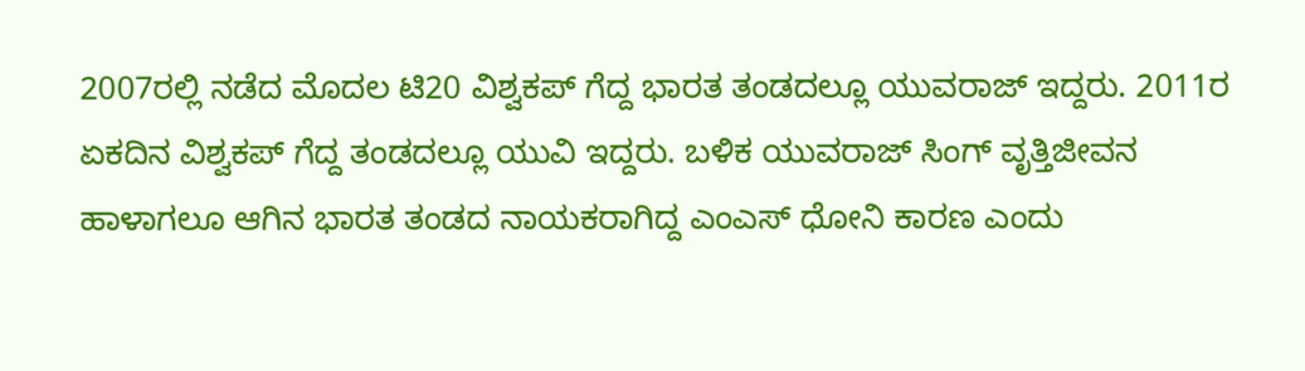2007ರಲ್ಲಿ ನಡೆದ ಮೊದಲ ಟಿ20 ವಿಶ್ವಕಪ್ ಗೆದ್ದ ಭಾರತ ತಂಡದಲ್ಲೂ ಯುವರಾಜ್ ಇದ್ದರು. 2011ರ ಏಕದಿನ ವಿಶ್ವಕಪ್ ಗೆದ್ದ ತಂಡದಲ್ಲೂ ಯುವಿ ಇದ್ದರು. ಬಳಿಕ ಯುವರಾಜ್ ಸಿಂಗ್ ವೃತ್ತಿಜೀವನ ಹಾಳಾಗಲೂ ಆಗಿನ ಭಾರತ ತಂಡದ ನಾಯಕರಾಗಿದ್ದ ಎಂಎಸ್ ಧೋನಿ ಕಾರಣ ಎಂದು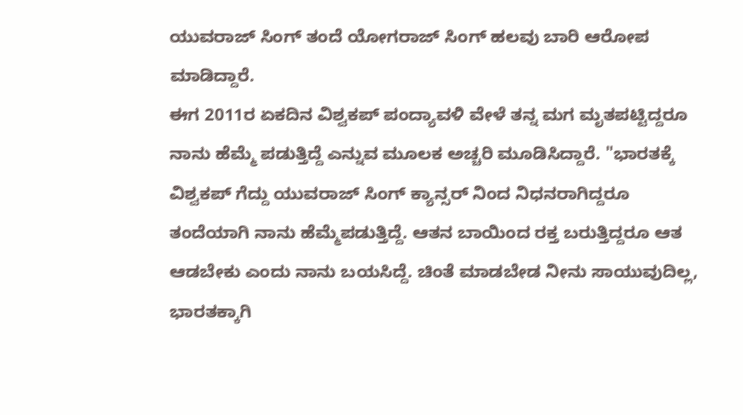ಯುವರಾಜ್ ಸಿಂಗ್ ತಂದೆ ಯೋಗರಾಜ್ ಸಿಂಗ್ ಹಲವು ಬಾರಿ ಆರೋಪ ಮಾಡಿದ್ದಾರೆ.
ಈಗ 2011ರ ಏಕದಿನ ವಿಶ್ವಕಪ್ ಪಂದ್ಯಾವಳಿ ವೇಳೆ ತನ್ನ ಮಗ ಮೃತಪಟ್ಟಿದ್ದರೂ ನಾನು ಹೆಮ್ಮೆ ಪಡುತ್ತಿದ್ದೆ ಎನ್ನುವ ಮೂಲಕ ಅಚ್ಚರಿ ಮೂಡಿಸಿದ್ದಾರೆ. "ಭಾರತಕ್ಕೆ ವಿಶ್ವಕಪ್ ಗೆದ್ದು ಯುವರಾಜ್ ಸಿಂಗ್ ಕ್ಯಾನ್ಸರ್ ನಿಂದ ನಿಧನರಾಗಿದ್ದರೂ ತಂದೆಯಾಗಿ ನಾನು ಹೆಮ್ಮೆಪಡುತ್ತಿದ್ದೆ. ಆತನ ಬಾಯಿಂದ ರಕ್ತ ಬರುತ್ತಿದ್ದರೂ ಆತ ಆಡಬೇಕು ಎಂದು ನಾನು ಬಯಸಿದ್ದೆ. ಚಿಂತೆ ಮಾಡಬೇಡ ನೀನು ಸಾಯುವುದಿಲ್ಲ, ಭಾರತಕ್ಕಾಗಿ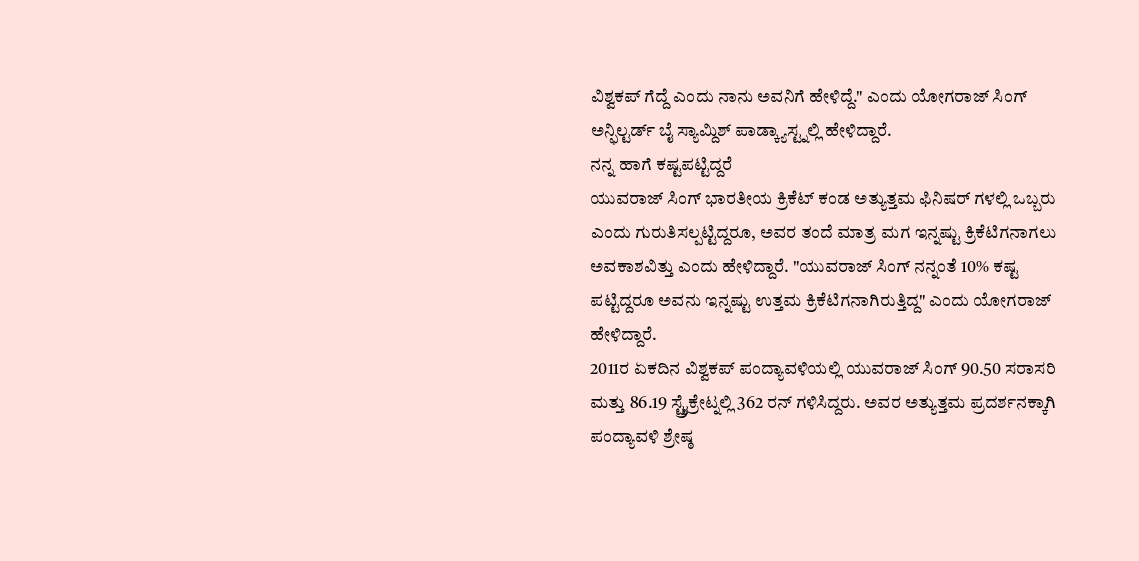ವಿಶ್ವಕಪ್ ಗೆದ್ದೆ ಎಂದು ನಾನು ಅವನಿಗೆ ಹೇಳಿದ್ದೆ." ಎಂದು ಯೋಗರಾಜ್ ಸಿಂಗ್ ಅನ್ಫಿಲ್ಟರ್ಡ್ ಬೈ ಸ್ಯಾಮ್ದಿಶ್ ಪಾಡ್ಕ್ಯಾಸ್ಟ್ನಲ್ಲಿ ಹೇಳಿದ್ದಾರೆ.
ನನ್ನ ಹಾಗೆ ಕಷ್ಟಪಟ್ಟಿದ್ದರೆ
ಯುವರಾಜ್ ಸಿಂಗ್ ಭಾರತೀಯ ಕ್ರಿಕೆಟ್ ಕಂಡ ಅತ್ಯುತ್ತಮ ಫಿನಿಷರ್ ಗಳಲ್ಲಿ ಒಬ್ಬರು ಎಂದು ಗುರುತಿಸಲ್ಪಟ್ಟಿದ್ದರೂ, ಅವರ ತಂದೆ ಮಾತ್ರ ಮಗ ಇನ್ನಷ್ಟು ಕ್ರಿಕೆಟಿಗನಾಗಲು ಅವಕಾಶವಿತ್ತು ಎಂದು ಹೇಳಿದ್ದಾರೆ. "ಯುವರಾಜ್ ಸಿಂಗ್ ನನ್ನಂತೆ 10% ಕಷ್ಟ ಪಟ್ಟಿದ್ದರೂ ಅವನು ಇನ್ನಷ್ಟು ಉತ್ತಮ ಕ್ರಿಕೆಟಿಗನಾಗಿರುತ್ತಿದ್ದ" ಎಂದು ಯೋಗರಾಜ್ ಹೇಳಿದ್ದಾರೆ.
2011ರ ಏಕದಿನ ವಿಶ್ವಕಪ್ ಪಂದ್ಯಾವಳಿಯಲ್ಲಿ ಯುವರಾಜ್ ಸಿಂಗ್ 90.50 ಸರಾಸರಿ ಮತ್ತು 86.19 ಸ್ಟ್ರೈಕ್ರೇಟ್ನಲ್ಲಿ 362 ರನ್ ಗಳಿಸಿದ್ದರು. ಅವರ ಅತ್ಯುತ್ತಮ ಪ್ರದರ್ಶನಕ್ಕಾಗಿ ಪಂದ್ಯಾವಳಿ ಶ್ರೇಷ್ಠ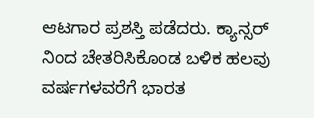ಆಟಗಾರ ಪ್ರಶಸ್ತಿ ಪಡೆದರು. ಕ್ಯಾನ್ಸರ್ ನಿಂದ ಚೇತರಿಸಿಕೊಂಡ ಬಳಿಕ ಹಲವು ವರ್ಷಗಳವರೆಗೆ ಭಾರತ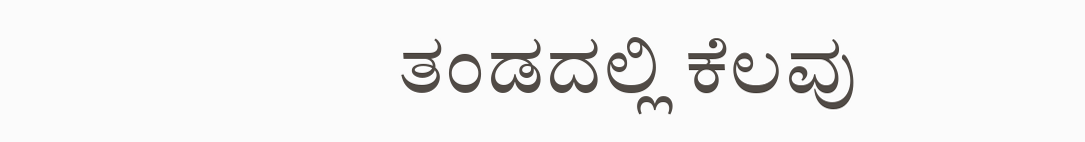ತಂಡದಲ್ಲಿ ಕೆಲವು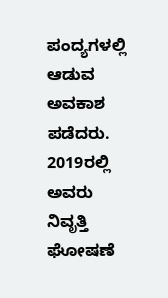ಪಂದ್ಯಗಳಲ್ಲಿ ಆಡುವ ಅವಕಾಶ ಪಡೆದರು. 2019ರಲ್ಲಿ ಅವರು ನಿವೃತ್ತಿ ಘೋಷಣೆ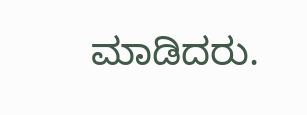ಮಾಡಿದರು.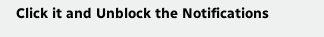Click it and Unblock the Notifications